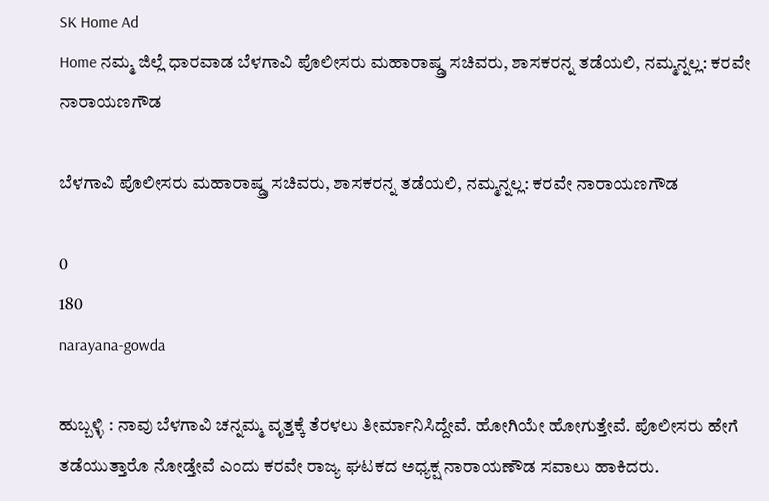SK Home Ad
Home ನಮ್ಮ ಜಿಲ್ಲೆ ಧಾರವಾಡ ಬೆಳಗಾವಿ ಪೊಲೀಸರು ಮಹಾರಾಷ್ಡ್ರ ಸಚಿವರು, ಶಾಸಕರನ್ನ ತಡೆಯಲಿ, ನಮ್ಮನ್ನಲ್ಲ: ಕರವೇ ನಾರಾಯಣಗೌಡ

ಬೆಳಗಾವಿ ಪೊಲೀಸರು ಮಹಾರಾಷ್ಡ್ರ ಸಚಿವರು, ಶಾಸಕರನ್ನ ತಡೆಯಲಿ, ನಮ್ಮನ್ನಲ್ಲ: ಕರವೇ ನಾರಾಯಣಗೌಡ

0
180
narayana-gowda

ಹುಬ್ಬಳ್ಳಿ : ನಾವು ಬೆಳಗಾವಿ ಚನ್ನಮ್ಮ ವೃತ್ತಕ್ಕೆ ತೆರಳಲು ತೀರ್ಮಾನಿಸಿದ್ದೇವೆ. ಹೋಗಿಯೇ ಹೋಗುತ್ತೇವೆ. ಪೊಲೀಸರು ಹೇಗೆ ತಡೆಯುತ್ತಾರೊ ನೋಡ್ತೇವೆ ಎಂದು ಕರವೇ ರಾಜ್ಯ ಘಟಕದ ಅಧ್ಯಕ್ಷ ನಾರಾಯಣೌಡ ಸವಾಲು ಹಾಕಿದರು.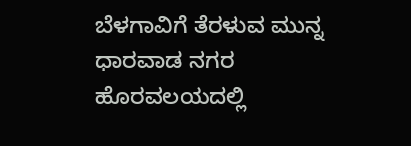ಬೆಳಗಾವಿಗೆ ತೆರಳುವ ಮುನ್ನ ಧಾರವಾಡ ನಗರ ಹೊರವಲಯದಲ್ಲಿ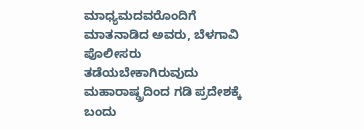ಮಾಧ್ಯಮದವರೊಂದಿಗೆ ಮಾತನಾಡಿದ ಅವರು, ಬೆಳಗಾವಿ ಪೊಲೀಸರು ತಡೆಯಬೇಕಾಗಿರುವುದು ಮಹಾರಾಷ್ಡ್ರದಿಂದ ಗಡಿ ಪ್ರದೇಶಕ್ಕೆ ಬಂದು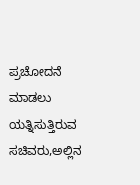ಪ್ರಚೋದನೆ ಮಾಡಲು ಯತ್ನಿಸುತ್ತಿರುವ ಸಚಿವರು,ಅಲ್ಲಿನ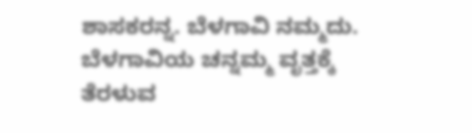ಶಾಸಕರನ್ನ. ಬೆಳಗಾವಿ ನಮ್ಮದು. ಬೆಳಗಾವಿಯ ಚನ್ನಮ್ಮ ವೃತ್ತಕ್ಕೆ ತೆರಳುವ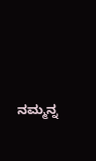ನಮ್ಮನ್ನ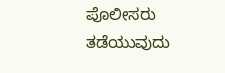ಪೊಲೀಸರು ತಡೆಯುವುದು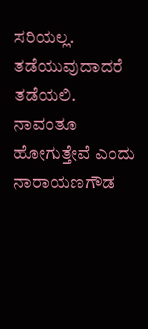ಸರಿಯಲ್ಲ. ತಡೆಯುವುದಾದರೆ ತಡೆಯಲಿ. ನಾವಂತೂ ಹೋಗುತ್ತೇವೆ ಎಂದು ನಾರಾಯಣಗೌಡ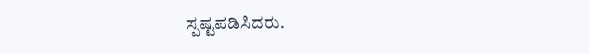ಸ್ಪಷ್ಟಪಡಿಸಿದರು.